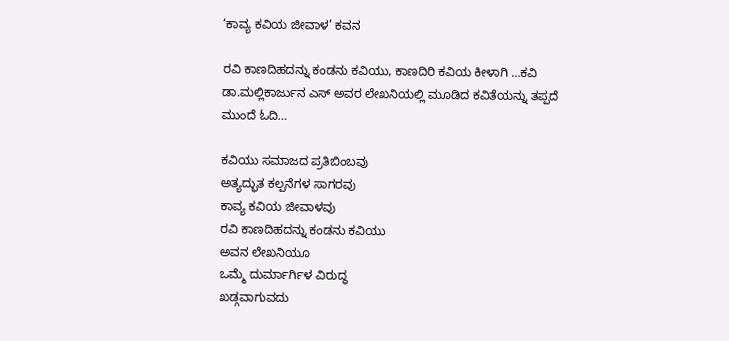‘ಕಾವ್ಯ ಕವಿಯ ಜೀವಾಳ’ ಕವನ

ರವಿ ಕಾಣದಿಹದನ್ನು ಕಂಡನು ಕವಿಯು, ಕಾಣದಿರಿ ಕವಿಯ ಕೀಳಾಗಿ …ಕವಿ ಡಾ.ಮಲ್ಲಿಕಾರ್ಜುನ ಎಸ್ ಅವರ ಲೇಖನಿಯಲ್ಲಿ ಮೂಡಿದ ಕವಿತೆಯನ್ನು ತಪ್ಪದೆ ಮುಂದೆ ಓದಿ…

ಕವಿಯು ಸಮಾಜದ ಪ್ರತಿಬಿಂಬವು
ಅತ್ಯದ್ಭುತ ಕಲ್ಪನೆಗಳ ಸಾಗರವು
ಕಾವ್ಯ ಕವಿಯ ಜೀವಾಳವು
ರವಿ ಕಾಣದಿಹದನ್ನು ಕಂಡನು ಕವಿಯು
ಅವನ ಲೇಖನಿಯೂ
ಒಮ್ಮೆ ದುರ್ಮಾರ್ಗಿಳ ವಿರುದ್ಧ
ಖಡ್ಗವಾಗುವದು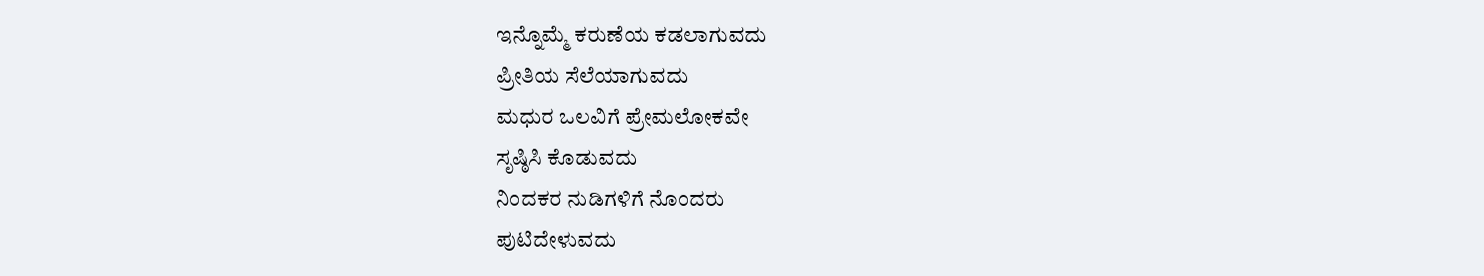ಇನ್ನೊಮ್ಮೆ ಕರುಣೆಯ ಕಡಲಾಗುವದು
ಪ್ರೀತಿಯ ಸೆಲೆಯಾಗುವದು
ಮಧುರ ಒಲವಿಗೆ ಪ್ರೇಮಲೋಕವೇ
ಸೃಷ್ಠಿಸಿ ಕೊಡುವದು
ನಿಂದಕರ ನುಡಿಗಳಿಗೆ ನೊಂದರು
ಪುಟಿದೇಳುವದು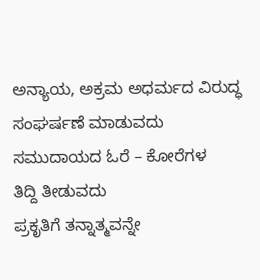ಅನ್ಯಾಯ, ಅಕ್ರಮ ಅಧರ್ಮದ ವಿರುದ್ಧ
ಸಂಘರ್ಷಣೆ ಮಾಡುವದು
ಸಮುದಾಯದ ಓರೆ – ಕೋರೆಗಳ
ತಿದ್ದಿ ತೀಡುವದು
ಪ್ರಕೃತಿಗೆ ತನ್ನಾತ್ಮವನ್ನೇ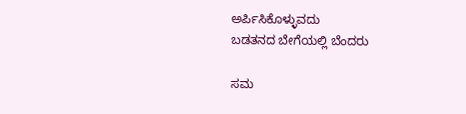ಅರ್ಪಿಸಿಕೊಳ್ಳುವದು
ಬಡತನದ ಬೇಗೆಯಲ್ಲಿ ಬೆಂದರು

ಸಮ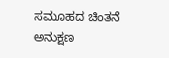ಸಮೂಹದ ಚಿಂತನೆ
ಅನುಕ್ಷಣ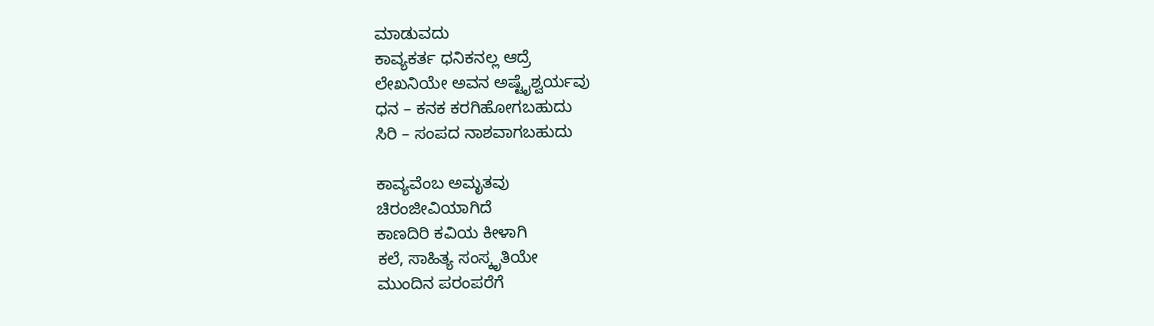ಮಾಡುವದು
ಕಾವ್ಯಕರ್ತ ಧನಿಕನಲ್ಲ ಆದ್ರೆ
ಲೇಖನಿಯೇ ಅವನ ಅಷ್ಟೈಶ್ವರ್ಯವು
ಧನ – ಕನಕ ಕರಗಿಹೋಗಬಹುದು
ಸಿರಿ – ಸಂಪದ ನಾಶವಾಗಬಹುದು

ಕಾವ್ಯವೆಂಬ ಅಮೃತವು
ಚಿರಂಜೀವಿಯಾಗಿದೆ
ಕಾಣದಿರಿ ಕವಿಯ ಕೀಳಾಗಿ
ಕಲೆ, ಸಾಹಿತ್ಯ ಸಂಸ್ಕೃತಿಯೇ
ಮುಂದಿನ ಪರಂಪರೆಗೆ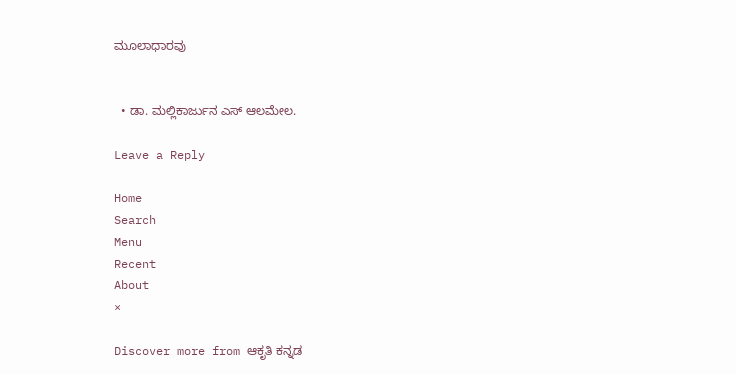ಮೂಲಾಧಾರವು


  • ಡಾ. ಮಲ್ಲಿಕಾರ್ಜುನ ಎಸ್ ಆಲಮೇಲ.

Leave a Reply

Home
Search
Menu
Recent
About
×

Discover more from ಆಕೃತಿ ಕನ್ನಡ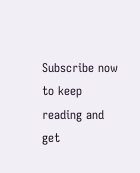Subscribe now to keep reading and get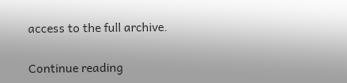access to the full archive.

Continue reading